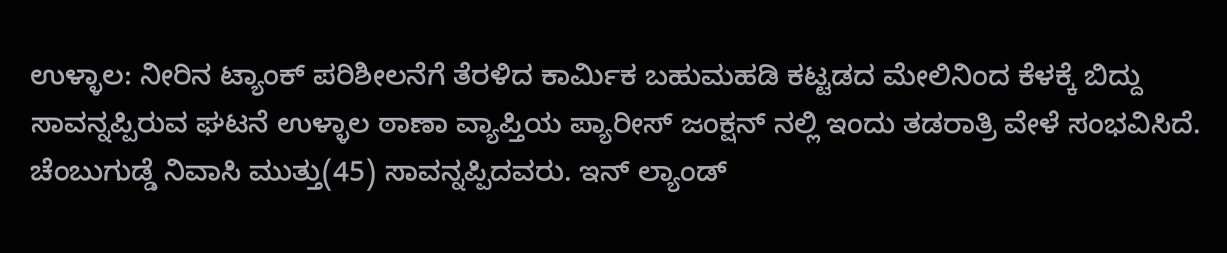ಉಳ್ಳಾಲ: ನೀರಿನ ಟ್ಯಾಂಕ್ ಪರಿಶೀಲನೆಗೆ ತೆರಳಿದ ಕಾರ್ಮಿಕ ಬಹುಮಹಡಿ ಕಟ್ಟಡದ ಮೇಲಿನಿಂದ ಕೆಳಕ್ಕೆ ಬಿದ್ದು ಸಾವನ್ನಪ್ಪಿರುವ ಘಟನೆ ಉಳ್ಳಾಲ ಠಾಣಾ ವ್ಯಾಪ್ತಿಯ ಪ್ಯಾರೀಸ್ ಜಂಕ್ಷನ್ ನಲ್ಲಿ ಇಂದು ತಡರಾತ್ರಿ ವೇಳೆ ಸಂಭವಿಸಿದೆ.
ಚೆಂಬುಗುಡ್ಡೆ ನಿವಾಸಿ ಮುತ್ತು(45) ಸಾವನ್ನಪ್ಪಿದವರು. ಇನ್ ಲ್ಯಾಂಡ್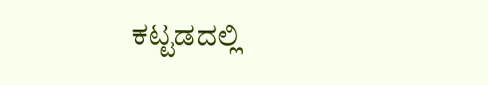ಕಟ್ಟಡದಲ್ಲಿ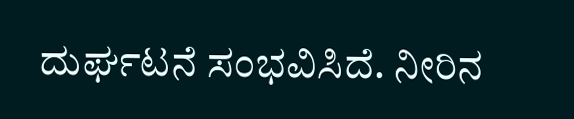ದುರ್ಘಟನೆ ಸಂಭವಿಸಿದೆ. ನೀರಿನ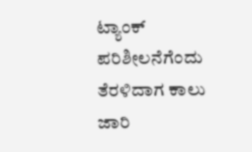ಟ್ಯಾಂಕ್ ಪರಿಶೀಲನೆಗೆಂದು ತೆರಳಿದಾಗ ಕಾಲು ಜಾರಿ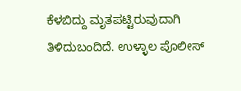ಕೆಳಬಿದ್ದು ಮೃತಪಟ್ಟಿರುವುದಾಗಿ ತಿಳಿದುಬಂದಿದೆ. ಉಳ್ಳಾಲ ಪೊಲೀಸ್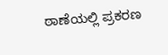ಠಾಣೆಯಲ್ಲಿ ಪ್ರಕರಣ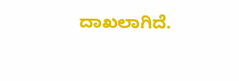ದಾಖಲಾಗಿದೆ.